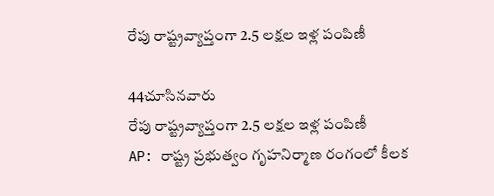రేపు రాష్ట్రవ్యాప్తంగా 2.5 లక్షల ఇళ్ల పంపిణీ

44చూసినవారు
రేపు రాష్ట్రవ్యాప్తంగా 2.5 లక్షల ఇళ్ల పంపిణీ
AP: రాష్ట్ర ప్రభుత్వం గృహనిర్మాణ రంగంలో కీలక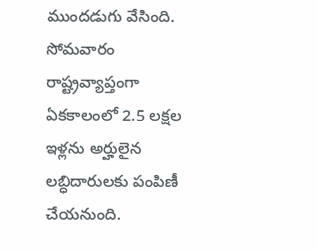ముందడుగు వేసింది. సోమవారం రాష్ట్రవ్యాప్తంగా ఏకకాలంలో 2.5 లక్షల ఇళ్లను అర్హులైన లబ్ధిదారులకు పంపిణీ చేయనుంది.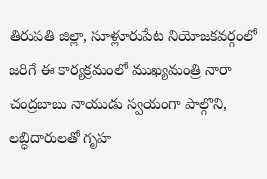తిరుపతి జిల్లా, సూళ్లూరుపేట నియోజకవర్గంలో జరిగే ఈ కార్యక్రమంలో ముఖ్యమంత్రి నారా చంద్రబాబు నాయుడు స్వయంగా పాల్గొని, లబ్ధిదారులతో గృహ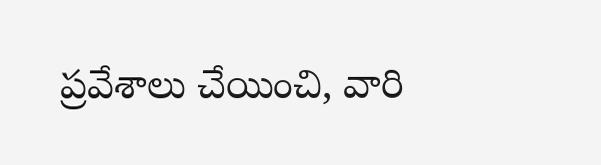ప్రవేశాలు చేయించి, వారి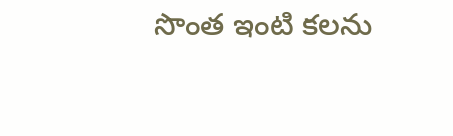సొంత ఇంటి కలను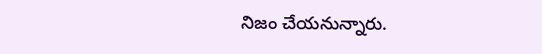నిజం చేయనున్నారు.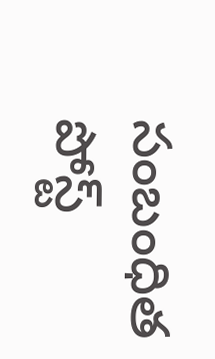సంబంధిత పోస్ట్